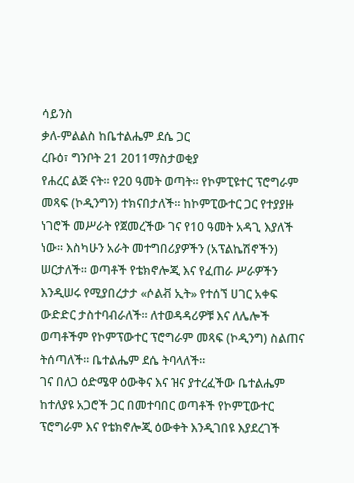ሳይንስ
ቃለ-ምልልስ ከቤተልሔም ደሴ ጋር
ረቡዕ፣ ግንቦት 21 2011ማስታወቂያ
የሐረር ልጅ ናት። የ20 ዓመት ወጣት። የኮምፒዩተር ፕሮግራም መጻፍ (ኮዲንግን) ተክናበታለች። ከኮምፒውተር ጋር የተያያዙ ነገሮች መሥራት የጀመረችው ገና የ10 ዓመት አዳጊ እያለች ነው። እስካሁን አራት መተግበሪያዎችን (አፕልኬሽኖችን) ሠርታለች። ወጣቶች የቴክኖሎጂ እና የፈጠራ ሥራዎችን እንዲሠሩ የሚያበረታታ «ሶልቭ ኢት» የተሰኘ ሀገር አቀፍ ውድድር ታስተባብራለች። ለተወዳዳሪዎቹ እና ለሌሎች ወጣቶችም የኮምፕውተር ፕሮግራም መጻፍ (ኮዲንግ) ስልጠና ትሰጣለች። ቤተልሔም ደሴ ትባላለች።
ገና በለጋ ዕድሜዋ ዕውቅና እና ዝና ያተረፈችው ቤተልሔም ከተለያዩ አጋሮች ጋር በመተባበር ወጣቶች የኮምፒውተር ፕሮግራም እና የቴክኖሎጂ ዕውቀት እንዲገበዩ እያደረገች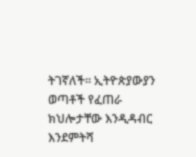ትገኛለች። ኢትዮጵያውያን ወጣቶች የፈጠራ ክህሎታቸው እንዲዳብር እንደምትሻ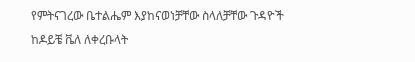የምትናገረው ቤተልሔም እያከናወነቻቸው ስላለቻቸው ጉዳዮች ከዶይቼ ቬለ ለቀረቡላት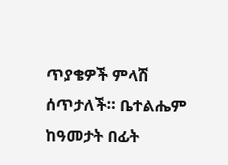ጥያቄዎች ምላሽ ሰጥታለች። ቤተልሔም ከዓመታት በፊት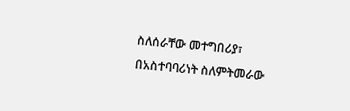ስለሰራቸው መተግበሪያ፣ በአስተባባሪነት ስለምትመራው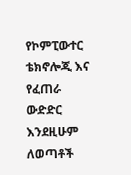የኮምፒውተር ቴክኖሎጂ እና የፈጠራ ውድድር እንደዚሁም ለወጣቶች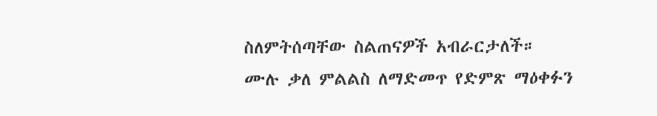ስለምትሰጣቸው ስልጠናዎች አብራርታለች።
ሙሉ ቃለ ምልልስ ለማድመጥ የድምጽ ማዕቀፉን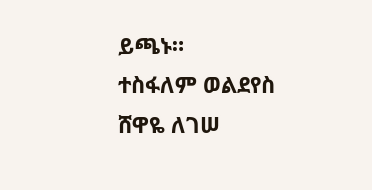ይጫኑ።
ተስፋለም ወልደየስ
ሸዋዬ ለገሠ